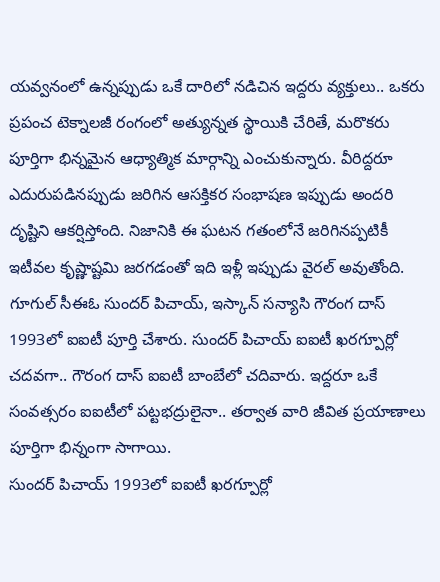యవ్వనంలో ఉన్నప్పుడు ఒకే దారిలో నడిచిన ఇద్దరు వ్యక్తులు.. ఒకరు ప్రపంచ టెక్నాలజీ రంగంలో అత్యున్నత స్థాయికి చేరితే, మరొకరు పూర్తిగా భిన్నమైన ఆధ్యాత్మిక మార్గాన్ని ఎంచుకున్నారు. వీరిద్దరూ ఎదురుపడినప్పుడు జరిగిన ఆసక్తికర సంభాషణ ఇప్పుడు అందరి దృష్టిని ఆకర్షిస్తోంది. నిజానికి ఈ ఘటన గతంలోనే జరిగినప్పటికీ ఇటీవల కృష్ణాష్టమి జరగడంతో ఇది ఇళ్లీ ఇప్పుడు వైరల్ అవుతోంది.
గూగుల్ సీఈఓ సుందర్ పిచాయ్, ఇస్కాన్ సన్యాసి గౌరంగ దాస్ 1993లో ఐఐటీ పూర్తి చేశారు. సుందర్ పిచాయ్ ఐఐటీ ఖరగ్పూర్లో చదవగా.. గౌరంగ దాస్ ఐఐటీ బాంబేలో చదివారు. ఇద్దరూ ఒకే సంవత్సరం ఐఐటీలో పట్టభద్రులైనా.. తర్వాత వారి జీవిత ప్రయాణాలు పూర్తిగా భిన్నంగా సాగాయి.
సుందర్ పిచాయ్ 1993లో ఐఐటీ ఖరగ్పూర్లో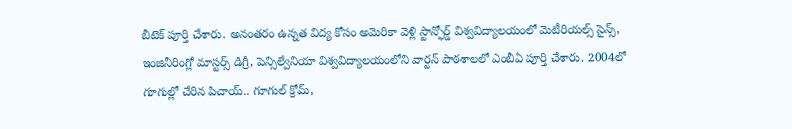బీటెక్ పూర్తి చేశారు. అనంతరం ఉన్నత విద్య కోసం అమెరికా వెళ్లి స్టాన్ఫోర్డ్ విశ్వవిద్యాలయంలో మెటీరియల్స్ సైన్స్, ఇంజినీరింగ్లో మాస్టర్స్ డిగ్రీ, పెన్సిల్వేనియా విశ్వవిద్యాలయంలోని వార్టన్ పాఠశాలలో ఎంబీఏ పూర్తి చేశారు. 2004లో గూగుల్లో చేరిన పిచాయ్.. గూగుల్ క్రోమ్,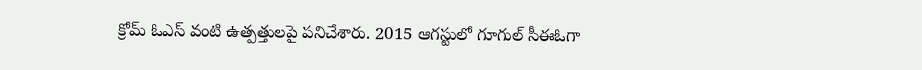క్రోమ్ ఓఎస్ వంటి ఉత్పత్తులపై పనిచేశారు. 2015 ఆగస్టులో గూగుల్ సీఈఓగా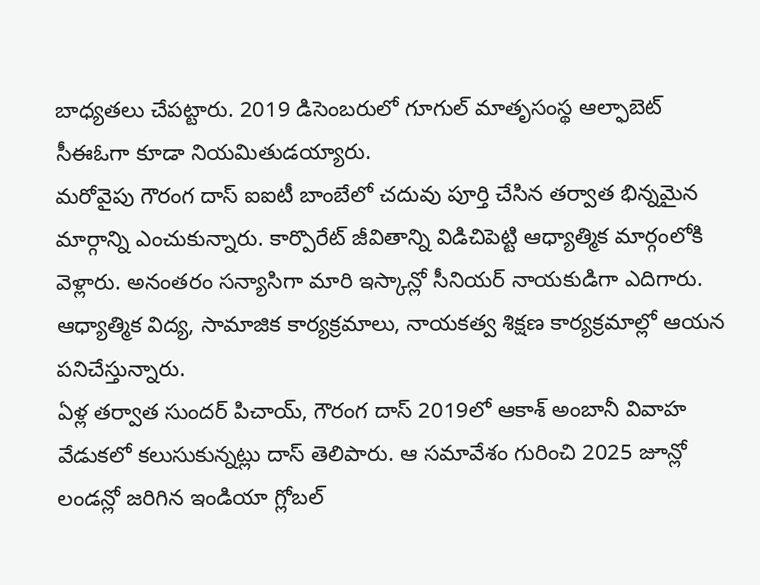బాధ్యతలు చేపట్టారు. 2019 డిసెంబరులో గూగుల్ మాతృసంస్థ ఆల్ఫాబెట్ సీఈఓగా కూడా నియమితుడయ్యారు.
మరోవైపు గౌరంగ దాస్ ఐఐటీ బాంబేలో చదువు పూర్తి చేసిన తర్వాత భిన్నమైన మార్గాన్ని ఎంచుకున్నారు. కార్పొరేట్ జీవితాన్ని విడిచిపెట్టి ఆధ్యాత్మిక మార్గంలోకి వెళ్లారు. అనంతరం సన్యాసిగా మారి ఇస్కాన్లో సీనియర్ నాయకుడిగా ఎదిగారు. ఆధ్యాత్మిక విద్య, సామాజిక కార్యక్రమాలు, నాయకత్వ శిక్షణ కార్యక్రమాల్లో ఆయన పనిచేస్తున్నారు.
ఏళ్ల తర్వాత సుందర్ పిచాయ్, గౌరంగ దాస్ 2019లో ఆకాశ్ అంబానీ వివాహ వేడుకలో కలుసుకున్నట్లు దాస్ తెలిపారు. ఆ సమావేశం గురించి 2025 జూన్లో లండన్లో జరిగిన ఇండియా గ్లోబల్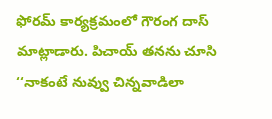ఫోరమ్ కార్యక్రమంలో గౌరంగ దాస్ మాట్లాడారు. పిచాయ్ తనను చూసి ‘‘నాకంటే నువ్వు చిన్నవాడిలా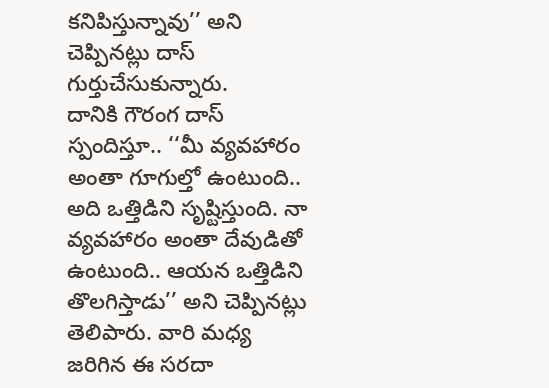కనిపిస్తున్నావు’’ అని చెప్పినట్లు దాస్ గుర్తుచేసుకున్నారు.
దానికి గౌరంగ దాస్ స్పందిస్తూ.. ‘‘మీ వ్యవహారం అంతా గూగుల్తో ఉంటుంది.. అది ఒత్తిడిని సృష్టిస్తుంది. నా వ్యవహారం అంతా దేవుడితో ఉంటుంది.. ఆయన ఒత్తిడిని తొలగిస్తాడు’’ అని చెప్పినట్లు తెలిపారు. వారి మధ్య జరిగిన ఈ సరదా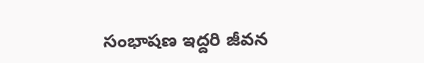సంభాషణ ఇద్దరి జీవన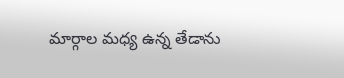మార్గాల మధ్య ఉన్న తేడాను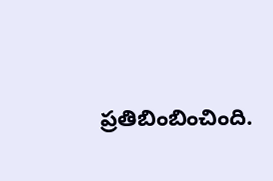ప్రతిబింబించింది.